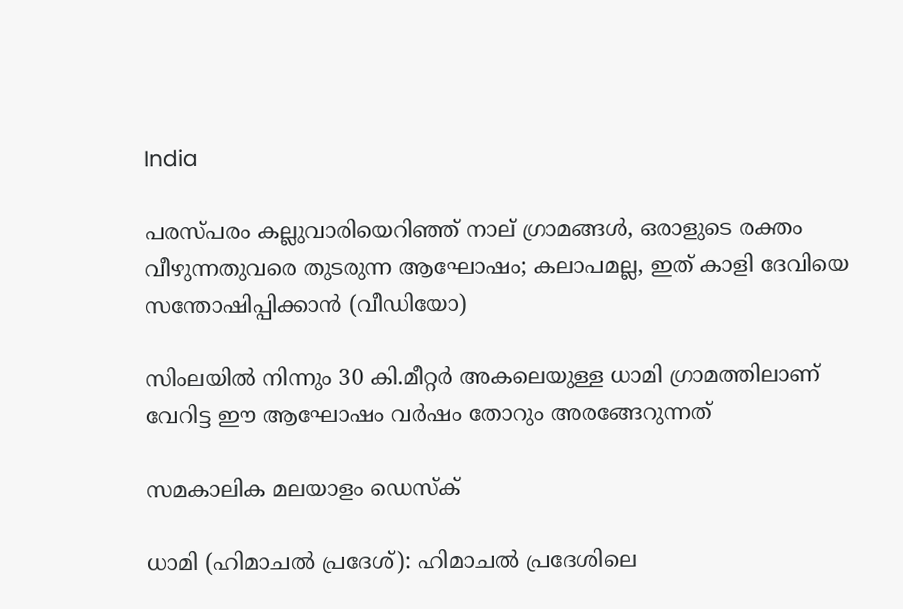India

പരസ്പരം കല്ലുവാരിയെറിഞ്ഞ് നാല് ഗ്രാമങ്ങള്‍, ഒരാളുടെ രക്തം വീഴുന്നതുവരെ തുടരുന്ന ആഘോഷം; കലാപമല്ല, ഇത് കാളി ദേവിയെ സന്തോഷിപ്പിക്കാന്‍ (വീഡിയോ)

സിംലയില്‍ നിന്നും 30 കി.മീറ്റര്‍ അകലെയുള്ള ധാമി ഗ്രാമത്തിലാണ് വേറിട്ട ഈ ആഘോഷം വർഷം തോറും അരങ്ങേറുന്നത്

സമകാലിക മലയാളം ഡെസ്ക്

ധാമി (ഹിമാചല്‍ പ്രദേശ്): ഹിമാചല്‍ പ്രദേശിലെ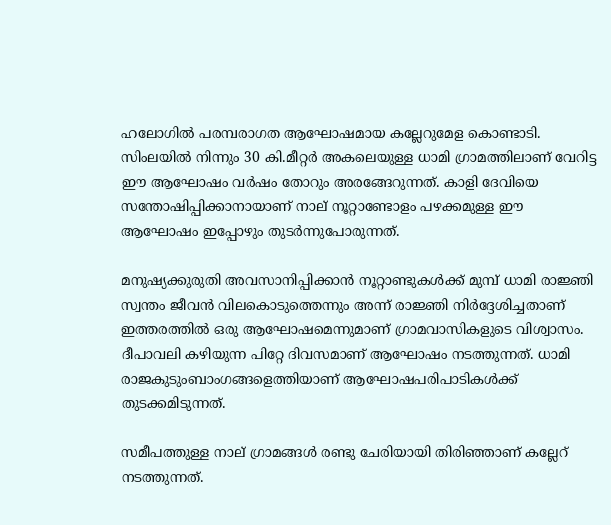ഹലോഗിൽ പരമ്പരാഗത ആഘോഷമായ കല്ലേറുമേള കൊണ്ടാടി. സിംലയില്‍ നിന്നും 30 കി.മീറ്റര്‍ അകലെയുള്ള ധാമി ഗ്രാമത്തിലാണ് വേറിട്ട ഈ ആഘോഷം വർഷം തോറും അരങ്ങേറുന്നത്. കാളി ദേവിയെ സന്തോഷിപ്പിക്കാനായാണ് നാല് നൂറ്റാണ്ടോളം പഴക്കമുള്ള ഈ ആഘോഷം ഇപ്പോഴും തുടർന്നുപോരുന്നത്.

മനുഷ്യക്കുരുതി അവസാനിപ്പിക്കാൻ നൂറ്റാണ്ടുകൾക്ക് മുമ്പ് ധാമി രാജ്ഞി സ്വന്തം ജീവൻ വിലകൊടുത്തെന്നും അന്ന് രാ‍ജ്ഞി നിർദ്ദേശിച്ചതാണ് ഇത്തരത്തിൽ ഒരു ആഘോഷമെന്നുമാണ് ഗ്രാമവാസികളുടെ വിശ്വാസം. ദീപാവലി കഴിയുന്ന പിറ്റേ ദിവസമാണ് ആഘോഷം നടത്തുന്നത്. ധാമി രാജകുടുംബാംഗങ്ങളെത്തിയാണ് ആഘോഷപരിപാടികൾക്ക് തുടക്കമിടുന്നത്.

സമീപത്തുള്ള നാല് ഗ്രാമങ്ങള്‍ രണ്ടു ചേരിയായി തിരിഞ്ഞാണ് കല്ലേറ് നടത്തുന്നത്.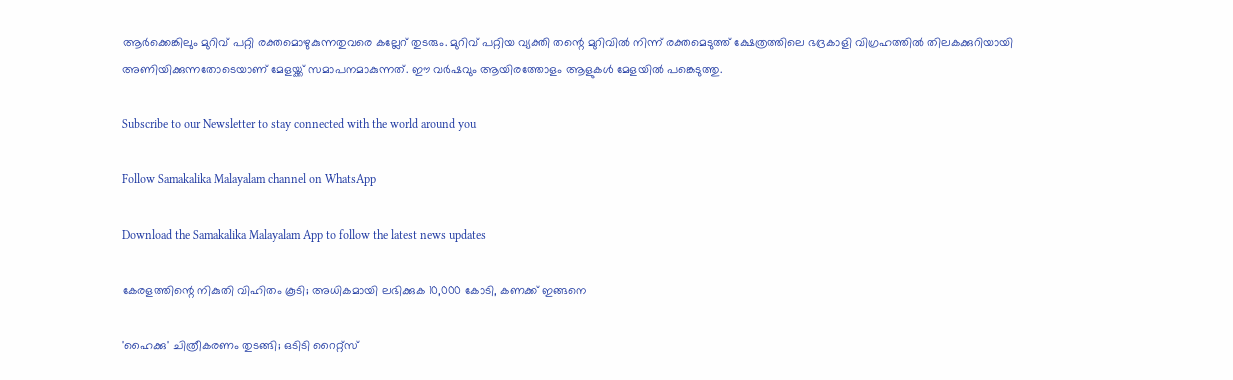ആർക്കെങ്കിലും മുറിവ് പറ്റി രക്തമൊഴുകുന്നതുവരെ കല്ലേറ് തുടരും. മുറിവ് പറ്റിയ വ്യക്തി തന്റെ മുറിവിൽ നിന്ന് രക്തമെടുത്ത് ക്ഷേത്രത്തിലെ ഭദ്രകാളി വിഗ്രഹത്തിൽ തിലകക്കുറിയായി അണിയിക്കുന്നതോടെയാണ് മേളയ്ക്ക് സമാപനമാകുന്നത്. ഈ വർഷവും ആയിരത്തോളം ആളുകൾ മേളയിൽ പങ്കെടുത്തു.

Subscribe to our Newsletter to stay connected with the world around you

Follow Samakalika Malayalam channel on WhatsApp

Download the Samakalika Malayalam App to follow the latest news updates

കേരളത്തിന്റെ നികുതി വിഹിതം കൂടി; അധികമായി ലഭിക്കുക 10,000 കോടി, കണക്ക് ഇങ്ങനെ

'ഹൈക്കു' ചിത്രീകരണം തുടങ്ങി; ഒടിടി റൈറ്റ്സ്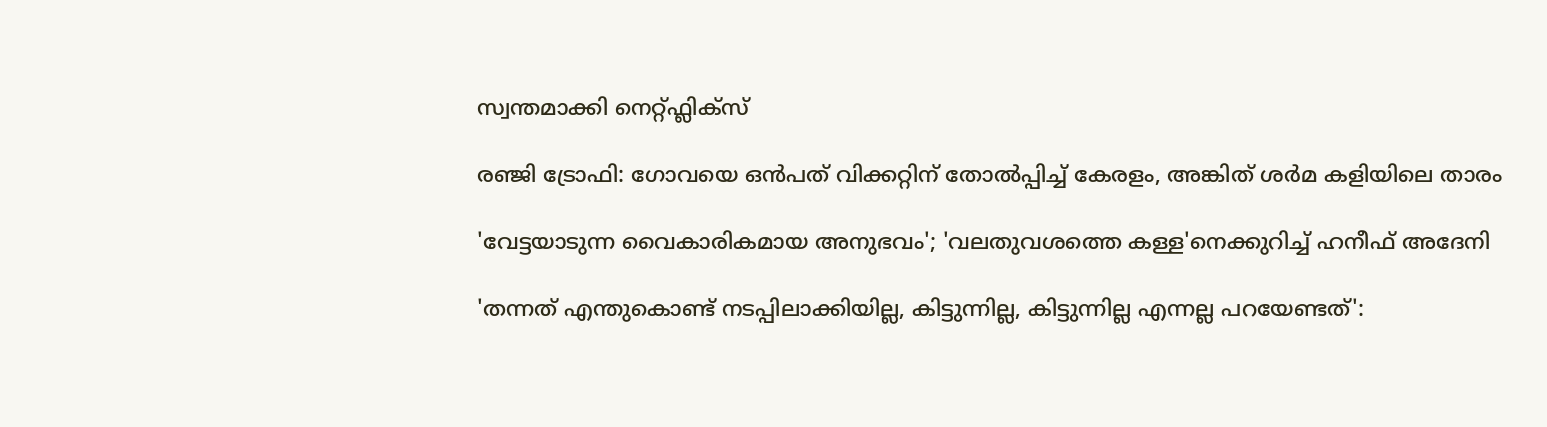സ്വന്തമാക്കി നെറ്റ്ഫ്ലിക്സ്

രഞ്ജി ട്രോഫി: ഗോവയെ ഒൻപത് വിക്കറ്റിന് തോൽപ്പിച്ച് കേരളം, അങ്കിത് ശർമ കളിയിലെ താരം

'വേട്ടയാടുന്ന വൈകാരികമായ അനുഭവം'; 'വലതുവശത്തെ കള്ള'നെക്കുറിച്ച് ഹനീഫ് അദേനി

'തന്നത് എന്തുകൊണ്ട് നടപ്പിലാക്കിയില്ല, കിട്ടുന്നില്ല, കിട്ടുന്നില്ല എന്നല്ല പറയേണ്ടത്':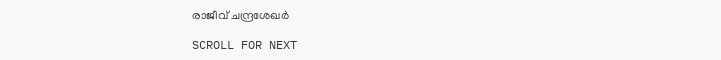രാജീവ് ചന്ദ്രശേഖര്‍

SCROLL FOR NEXT